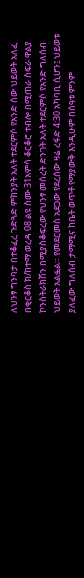ለህንፃ ግንባታ በተቆፈረ ጉድጓድ ምክንያት አለት ተደርምሶ የአንድ ሰው ህይወት አለፈ በቂርቆስ ክ/ከተማ ወረዳ 08 ልዩ ስሙ 31አምሳ ቆርቆሮ ተብሎ በሚጠራ ስፍራ ዋልያ ኮንስትራክሽን በሚያስቆፍረው የህንፃ መሰረት ድንገት አለት ተደርምሶ የአንድ ግለሰብ ህይወት አልፏል። የመደርመስ አደጋው የደረሰው ዛሬ ረፋድ 4:30 አካባቢ ሲሆን፤ ህይወቱ ያለፈው ግለሰብ ታማሚና ከቤት ወጥቶ የማያውቅ እንዲሁም በሰዓቱ ምንም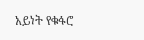አይነት የቁፋሮ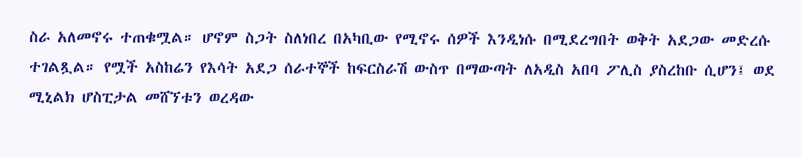ስራ አለመኖሩ ተጠቁሟል። ሆኖም ስጋት ስለነበረ በአካቢው የሚኖሩ ሰዎች እንዲነሱ በሚደረግበት ወቅት አደጋው መድረሱ ተገልጿል። የሟች አስከሬን የእሳት አደጋ ሰራተኞች ከፍርስራሽ ውስጥ በማውጣት ለአዲስ አበባ ፖሊስ ያስረከቡ ሲሆን፤ ወደ ሚኒልክ ሆስፒታል መሸኘቱን ወረዳው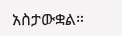አስታውቋል።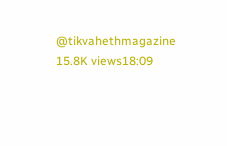@tikvahethmagazine 15.8K views18:09